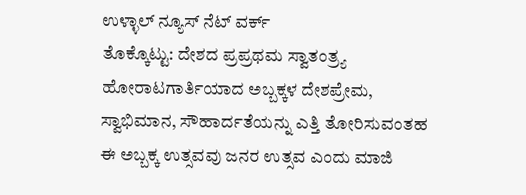ಉಳ್ಳಾಲ್ ನ್ಯೂಸ್ ನೆಟ್ ವರ್ಕ್
ತೊಕ್ಕೊಟ್ಟು: ದೇಶದ ಪ್ರಪ್ರಥಮ ಸ್ವಾತಂತ್ರ್ಯ ಹೋರಾಟಗಾರ್ತಿಯಾದ ಅಬ್ಬಕ್ಕಳ ದೇಶಪ್ರೇಮ, ಸ್ವಾಭಿಮಾನ, ಸೌಹಾರ್ದತೆಯನ್ನು ಎತ್ತಿ ತೋರಿಸುವಂತಹ ಈ ಅಬ್ಬಕ್ಕ ಉತ್ಸವವು ಜನರ ಉತ್ಸವ ಎಂದು ಮಾಜಿ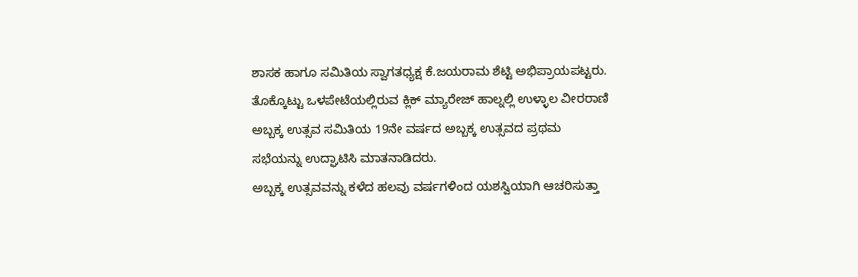ಶಾಸಕ ಹಾಗೂ ಸಮಿತಿಯ ಸ್ವಾಗತಧ್ಯಕ್ಷ ಕೆ.ಜಯರಾಮ ಶೆಟ್ಟಿ ಅಭಿಪ್ರಾಯಪಟ್ಟರು.
ತೊಕ್ಕೊಟ್ಟು ಒಳಪೇಟೆಯಲ್ಲಿರುವ ಕ್ಲಿಕ್ ಮ್ಯಾರೇಜ್ ಹಾಲ್ನಲ್ಲಿ ಉಳ್ಳಾಲ ವೀರರಾಣಿ ಅಬ್ಬಕ್ಕ ಉತ್ಸವ ಸಮಿತಿಯ 19ನೇ ವರ್ಷದ ಅಬ್ಬಕ್ಕ ಉತ್ಸವದ ಪ್ರಥಮ ಸಭೆಯನ್ನು ಉದ್ಘಾಟಿಸಿ ಮಾತನಾಡಿದರು.
ಅಬ್ಬಕ್ಕ ಉತ್ಸವವನ್ನು ಕಳೆದ ಹಲವು ವರ್ಷಗಳಿಂದ ಯಶಸ್ವಿಯಾಗಿ ಆಚರಿಸುತ್ತಾ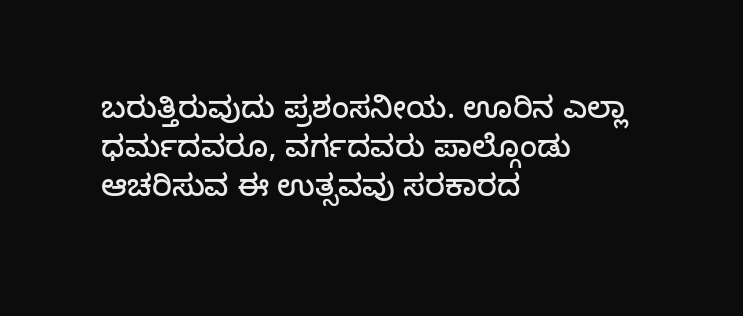ಬರುತ್ತಿರುವುದು ಪ್ರಶಂಸನೀಯ. ಊರಿನ ಎಲ್ಲಾ ಧರ್ಮದವರೂ, ವರ್ಗದವರು ಪಾಲ್ಗೊಂಡು ಆಚರಿಸುವ ಈ ಉತ್ಸವವು ಸರಕಾರದ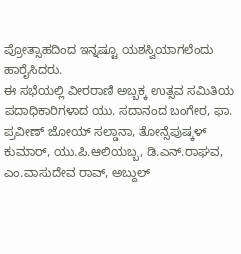ಪ್ರೋತ್ಸಾಹದಿಂದ ಇನ್ನಷ್ಟೂ ಯಶಸ್ವಿಯಾಗಲೆಂದು ಹಾರೈಸಿದರು.
ಈ ಸಭೆಯಲ್ಲಿ ವೀರರಾಣಿ ಅಬ್ಬಕ್ಕ ಉತ್ಸವ ಸಮಿತಿಯ ಪದಾಧಿಕಾರಿಗಳಾದ ಯು. ಸದಾನಂದ ಬಂಗೇರ, ಫಾ. ಪ್ರವೀಣ್ ಜೋಯ್ ಸಲ್ಡಾನಾ, ತೋನ್ಸೆಪುಷ್ಕಳ್ ಕುಮಾರ್, ಯು.ಪಿ.ಆಲಿಯಬ್ಬ, ಡಿ.ಎನ್.ರಾಘವ, ಎಂ.ವಾಸುದೇವ ರಾವ್, ಅಬ್ದುಲ್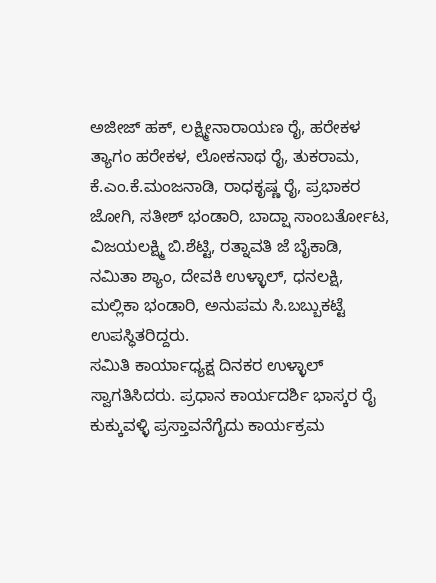ಅಜೀಜ್ ಹಕ್, ಲಕ್ಷ್ಮೀನಾರಾಯಣ ರೈ, ಹರೇಕಳ ತ್ಯಾಗಂ ಹರೇಕಳ, ಲೋಕನಾಥ ರೈ, ತುಕರಾಮ, ಕೆ.ಎಂ.ಕೆ.ಮಂಜನಾಡಿ, ರಾಧಕೃಷ್ಣ ರೈ, ಪ್ರಭಾಕರ ಜೋಗಿ, ಸತೀಶ್ ಭಂಡಾರಿ, ಬಾದ್ಷಾ ಸಾಂಬರ್ತೋಟ, ವಿಜಯಲಕ್ಷ್ಮಿ ಬಿ.ಶೆಟ್ಟಿ, ರತ್ನಾವತಿ ಜೆ ಬೈಕಾಡಿ, ನಮಿತಾ ಶ್ಯಾಂ, ದೇವಕಿ ಉಳ್ಳಾಲ್, ಧನಲಕ್ಷಿ, ಮಲ್ಲಿಕಾ ಭಂಡಾರಿ, ಅನುಪಮ ಸಿ.ಬಬ್ಬುಕಟ್ಟೆ ಉಪಸ್ಧಿತರಿದ್ದರು.
ಸಮಿತಿ ಕಾರ್ಯಾಧ್ಯಕ್ಷ ದಿನಕರ ಉಳ್ಳಾಲ್ ಸ್ವಾಗತಿಸಿದರು. ಪ್ರಧಾನ ಕಾರ್ಯದರ್ಶಿ ಭಾಸ್ಕರ ರೈ ಕುಕ್ಕುವಳ್ಳಿ ಪ್ರಸ್ತಾವನೆಗೈದು ಕಾರ್ಯಕ್ರಮ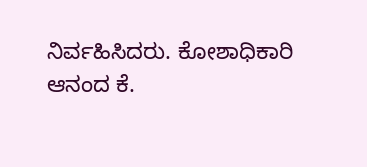ನಿರ್ವಹಿಸಿದರು. ಕೋಶಾಧಿಕಾರಿ ಆನಂದ ಕೆ.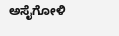ಅಸೈಗೋಳಿ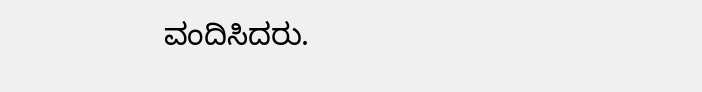ವಂದಿಸಿದರು.